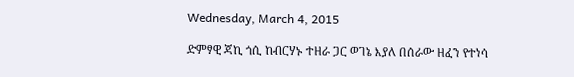Wednesday, March 4, 2015

ድምፃዊ ጃኪ ጎሲ ከብርሃኑ ተዘራ ጋር ወገኔ እያለ በሰራው ዘፈን የተነሳ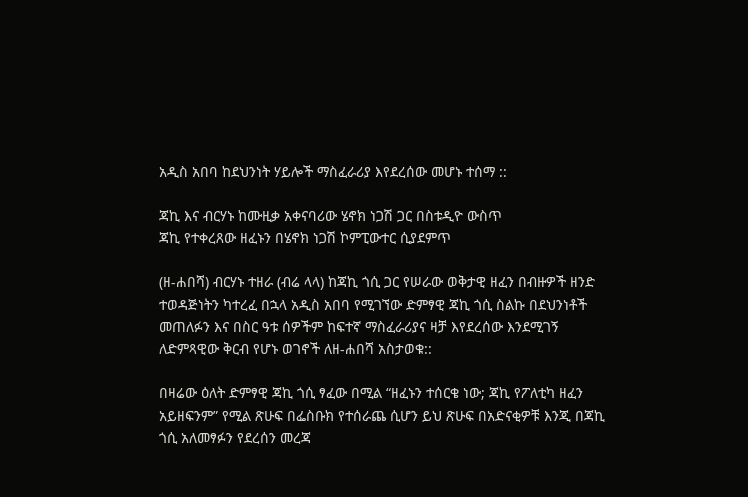አዲስ አበባ ከደህንነት ሃይሎች ማስፈራሪያ እየደረሰው መሆኑ ተሰማ ::

ጃኪ እና ብርሃኑ ከሙዚቃ አቀናባሪው ሄኖክ ነጋሽ ጋር በስቱዲዮ ውስጥ
ጃኪ የተቀረጸው ዘፈኑን በሄኖክ ነጋሽ ኮምፒውተር ሲያደምጥ

(ዘ-ሐበሻ) ብርሃኑ ተዘራ (ብሬ ላላ) ከጃኪ ጎሲ ጋር የሠራው ወቅታዊ ዘፈን በብዙዎች ዘንድ ተወዳጅነትን ካተረፈ በኋላ አዲስ አበባ የሚገኘው ድምፃዊ ጃኪ ጎሲ ስልኩ በደህንነቶች መጠለፉን እና በስር ዓቱ ሰዎችም ከፍተኛ ማስፈራሪያና ዛቻ እየደረሰው እንደሚገኝ ለድምጻዊው ቅርብ የሆኑ ወገኖች ለዘ-ሐበሻ አስታወቁ::

በዛሬው ዕለት ድምፃዊ ጃኪ ጎሲ ፃፈው በሚል “ዘፈኑን ተሰርቄ ነው; ጃኪ የፖለቲካ ዘፈን አይዘፍንም” የሚል ጽሁፍ በፌስቡክ የተሰራጨ ሲሆን ይህ ጽሁፍ በአድናቂዎቹ እንጂ በጃኪ ጎሲ አለመፃፉን የደረሰን መረጃ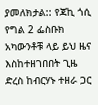ያመለክታል:: የጃኪ ጎሲ የግል 2 ፌስቡክ አካውንቶቹ ላይ ይህ ዜና እስከተዘገበበት ጊዜ ድረስ ከብርሃኑ ተዘራ ጋር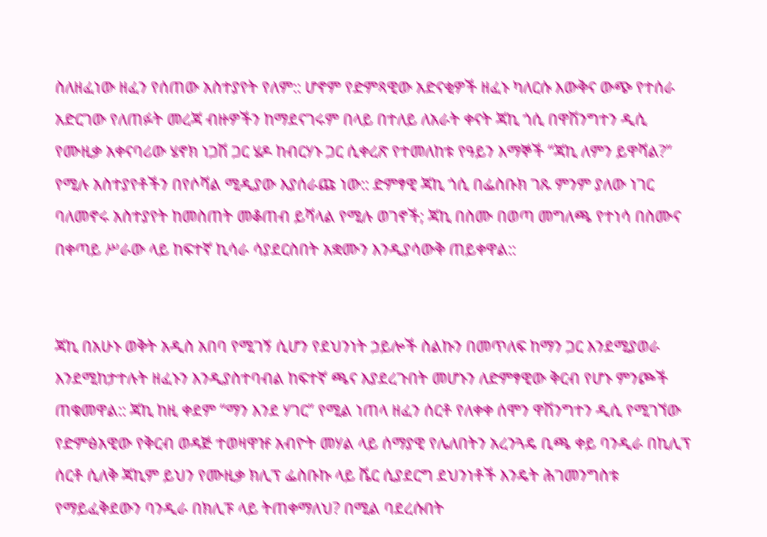ስለዘፈነው ዘፈን የሰጠው አስተያየት የለም:: ሆኖም የድምጻዊው አድናቂዎች ዘፈኑ ካለርሱ እውቅና ውጭ የተሰራ አድርገው የለጠፉት መረጃ ብዙዎችን ከማደናገሩም በላይ በተለይ ለአራት ቀናት ጃኪ ጎሲ በዋሽንግተን ዲሲ የሙዚቃ አቀናባሪው ሄኖክ ነጋሽ ጋር ሄዶ ከብርሃኑ ጋር ሲቀረጽ የተመለከቱ የዓይን እማኞች “ጃኪ ለምን ይዋሻል?” የሚሉ አስተያየቶችን በየሶሻል ሚዲያው እያሰራጩ ነው:: ድምፃዊ ጃኪ ጎሲ በፌስቡክ ገጹ ምንም ያለው ነገር ባለመኖሩ አስተያየት ከመስጠት መቆጠብ ይሻላል የሚሉ ወገኖች; ጃኪ በስሙ በወጣ መግለጫ የተነሳ በስሙና በቀጣይ ሥራው ላይ ከፍተኛ ኪሳራ ሳያደርስበት አቋሙን እንዲያሳውቅ ጠይቀዋል::


ጃኪ በአሁኑ ወቅት አዲስ አበባ የሚገኝ ሲሆን የደህንነት ኃይሎች ስልኩን በመጥለፍ ከማን ጋር እንደሚያወራ እንደሚከታተሉት ዘፈኑን እንዲያስተባብል ከፍተኛ ጫና እያደረጉበት መሆኑን ለድምፃዊው ቅርብ የሆኑ ምንጮች ጠቁመዋል:: ጃኪ ከዚ ቀደም “ማን እንደ ሃገር” የሚል ነጠላ ዘፈን ሰርቶ የለቀቀ ሰሞን ዋሽንግተን ዲሲ የሚገኘው የድምፅአዊው የቅርብ ወዳጅ ተወዛዋዡ አብዮት መሃል ላይ ሰማያዊ የሌለበትን አረንጓዴ ቢጫ ቀይ ባንዲራ በኪሊፕ ሰርቶ ሲለቅ ጃኪም ይህን የሙዚቃ ክሊፕ ፌስቡኩ ላይ ሼር ሲያደርግ ደህንነቶች እንዴት ሕገመንግስቱ የማይፈቅደውን ባንዲራ በክሊፑ ላይ ትጠቀማለህ? በሚል ባደረሱበት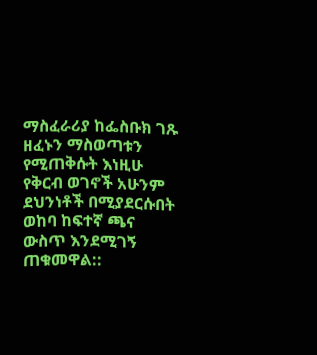ማስፈራሪያ ከፌስቡክ ገጹ ዘፈኑን ማስወጣቱን የሚጠቅሱት እነዚሁ የቅርብ ወገኖች አሁንም ደህንነቶች በሚያደርሱበት ወከባ ከፍተኛ ጫና ውስጥ እንደሚገኝ ጠቁመዋል::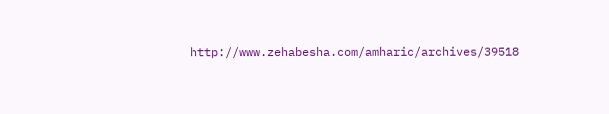http://www.zehabesha.com/amharic/archives/39518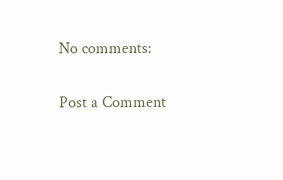No comments:

Post a Comment